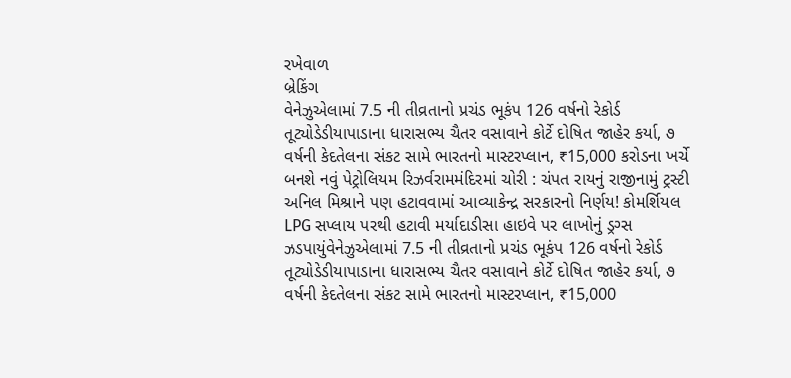રખેવાળ
બ્રેકિંગ
વેનેઝુએલામાં 7.5 ની તીવ્રતાનો પ્રચંડ ભૂકંપ 126 વર્ષનો રેકોર્ડ તૂટ્યોડેડીયાપાડાના ધારાસભ્ય ચૈતર વસાવાને કોર્ટે દોષિત જાહેર કર્યા, ૭ વર્ષની કેદતેલના સંકટ સામે ભારતનો માસ્ટરપ્લાન, ₹15,000 કરોડના ખર્ચે બનશે નવું પેટ્રોલિયમ રિઝર્વરામમંદિરમાં ચોરી : ચંપત રાયનું રાજીનામું ટ્રસ્ટી અનિલ મિશ્રાને પણ હટાવવામાં આવ્યાકેન્દ્ર સરકારનો નિર્ણય! કોમર્શિયલ LPG સપ્લાય પરથી હટાવી મર્યાદાડીસા હાઇવે પર લાખોનું ડ્રગ્સ ઝડપાયુંવેનેઝુએલામાં 7.5 ની તીવ્રતાનો પ્રચંડ ભૂકંપ 126 વર્ષનો રેકોર્ડ તૂટ્યોડેડીયાપાડાના ધારાસભ્ય ચૈતર વસાવાને કોર્ટે દોષિત જાહેર કર્યા, ૭ વર્ષની કેદતેલના સંકટ સામે ભારતનો માસ્ટરપ્લાન, ₹15,000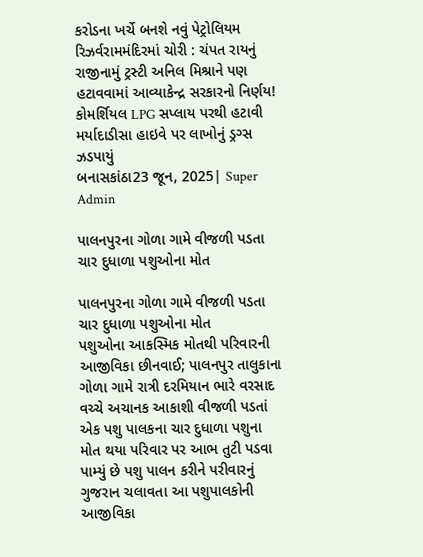કરોડના ખર્ચે બનશે નવું પેટ્રોલિયમ રિઝર્વરામમંદિરમાં ચોરી : ચંપત રાયનું રાજીનામું ટ્રસ્ટી અનિલ મિશ્રાને પણ હટાવવામાં આવ્યાકેન્દ્ર સરકારનો નિર્ણય! કોમર્શિયલ LPG સપ્લાય પરથી હટાવી મર્યાદાડીસા હાઇવે પર લાખોનું ડ્રગ્સ ઝડપાયું
બનાસકાંઠા23 જૂન, 2025| Super Admin

પાલનપુરના ગોળા ગામે વીજળી પડતા ચાર દુધાળા પશુઓના મોત

પાલનપુરના ગોળા ગામે વીજળી પડતા ચાર દુધાળા પશુઓના મોત
પશુઓના આકસ્મિક મોતથી પરિવારની આજીવિકા છીનવાઈ; પાલનપુર તાલુકાના ગોળા ગામે રાત્રી દરમિયાન ભારે વરસાદ વચ્ચે અચાનક આકાશી વીજળી પડતાં એક પશુ પાલકના ચાર દુધાળા પશુના મોત થયા પરિવાર પર આભ તુટી પડવા પામ્યું છે પશુ પાલન કરીને પરીવારનું ગુજરાન ચલાવતા આ પશુપાલકોની આજીવિકા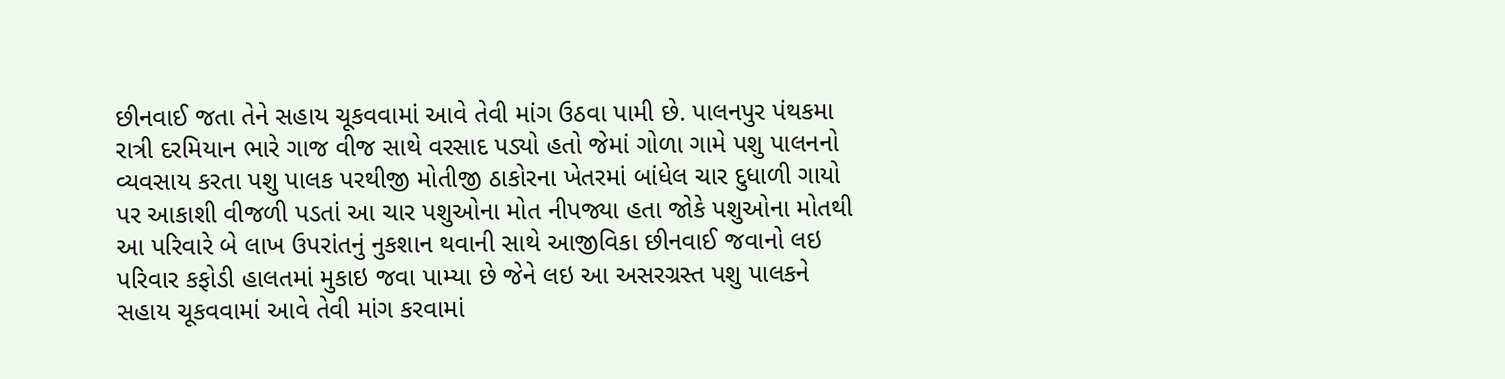છીનવાઈ જતા તેને સહાય ચૂકવવામાં આવે તેવી માંગ ઉઠવા પામી છે. પાલનપુર પંથકમા રાત્રી દરમિયાન ભારે ગાજ વીજ સાથે વરસાદ પડ્યો હતો જેમાં ગોળા ગામે પશુ પાલનનો વ્યવસાય કરતા પશુ પાલક પરથીજી મોતીજી ઠાકોરના ખેતરમાં બાંધેલ ચાર દુધાળી ગાયો પર આકાશી વીજળી પડતાં આ ચાર પશુઓના મોત નીપજ્યા હતા જોકે પશુઓના મોતથી આ પરિવારે બે લાખ ઉપરાંતનું નુકશાન થવાની સાથે આજીવિકા છીનવાઈ જવાનો લઇ પરિવાર કફોડી હાલતમાં મુકાઇ જવા પામ્યા છે જેને લઇ આ અસરગ્રસ્ત પશુ પાલકને સહાય ચૂકવવામાં આવે તેવી માંગ કરવામાં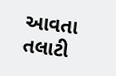આવતા તલાટી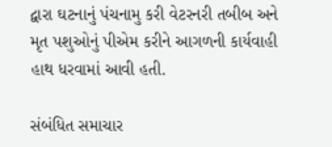દ્વારા ઘટનાનું પંચનામુ કરી વેટરનરી તબીબ અને મૃત પશુઓનું પીએમ કરીને આગળની કાર્યવાહી હાથ ધરવામાં આવી હતી.

સંબંધિત સમાચાર